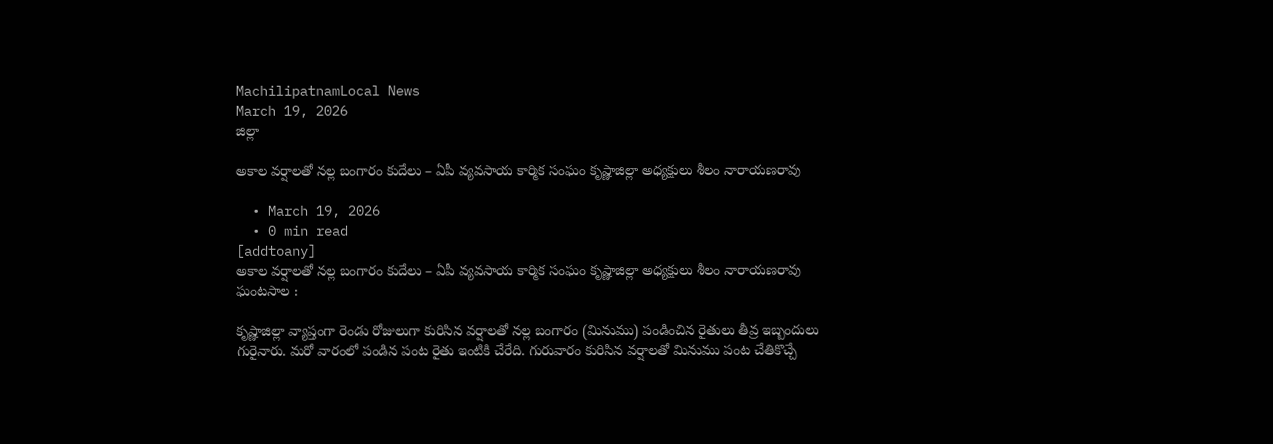MachilipatnamLocal News
March 19, 2026
జిల్లా

అకాల వర్షాలతో నల్ల బంగారం కుదేలు – ఏపీ వ్యవసాయ కార్మిక సంఘం కృష్ణాజిల్లా అధ్యక్షులు శీలం నారాయణరావు

  • March 19, 2026
  • 0 min read
[addtoany]
అకాల వర్షాలతో నల్ల బంగారం కుదేలు – ఏపీ వ్యవసాయ కార్మిక సంఘం కృష్ణాజిల్లా అధ్యక్షులు శీలం నారాయణరావు
ఘంటసాల :

కృష్ణాజిల్లా వ్యాప్తంగా రెండు రోజులుగా కురిసిన వర్షాలతో నల్ల బంగారం (మినుము) పండించిన రైతులు తీవ్ర ఇబ్బందులు గురైనారు. మరో వారంలో పండిన పంట రైతు ఇంటికి చేరేది. గురువారం కురిసిన వర్షాలతో మినుము పంట చేతికొచ్చే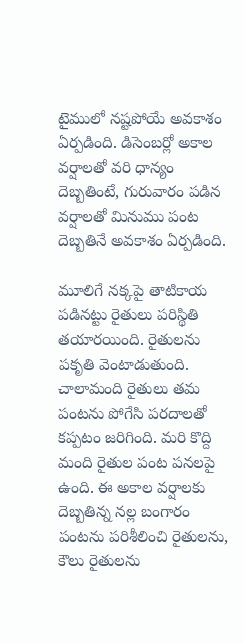టైములో నష్టపోయే అవకాశం ఏర్పడింది. డిసెంబర్లో అకాల వర్షాలతో వరి ధాన్యం దెబ్బతింటే, గురువారం పడిన వర్షాలతో మినుము పంట దెబ్బతినే అవకాశం ఏర్పడింది.

మూలిగే నక్కపై తాటికాయ పడినట్టు రైతులు పరిస్థితి తయారయింది. రైతులను పకృతి వెంటాడుతుంది. చాలామంది రైతులు తమ పంటను పోగేసి పరదాలతో కప్పటం జరిగింది. మరి కొద్ది మంది రైతుల పంట పనలపై ఉంది. ఈ అకాల వర్షాలకు దెబ్బతిన్న నల్ల బంగారం పంటను పరిశీలించి రైతులను, కౌలు రైతులను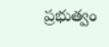ప్రభుత్వం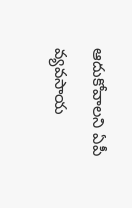ఆదుకోవాలని ఏపీ వ్యవసాయ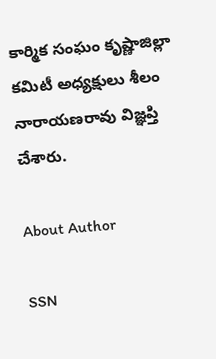కార్మిక సంఘం కృష్ణాజిల్లా కమిటీ అధ్యక్షులు శీలం నారాయణరావు విజ్ఞప్తి చేశారు.

About Author

SSN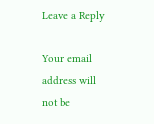Leave a Reply

Your email address will not be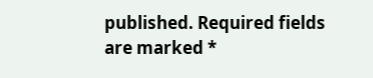published. Required fields are marked *